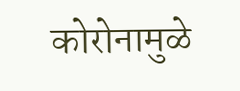कोरोनामुळे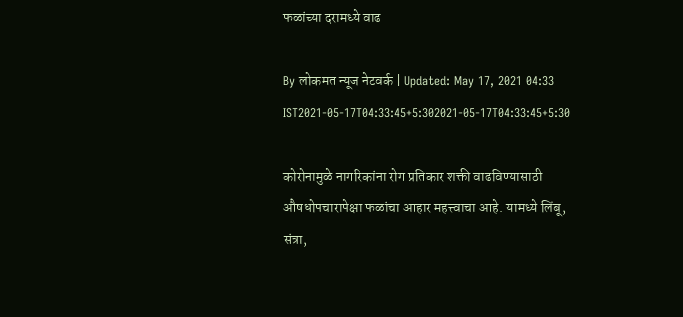फळांच्या दरामध्ये वाढ

By लोकमत न्यूज नेटवर्क | Updated: May 17, 2021 04:33 IST2021-05-17T04:33:45+5:302021-05-17T04:33:45+5:30

कोरोनामुळे नागरिकांना रोग प्रतिकार शक्ती वाढविण्यासाठी औषधोपचारापेक्षा फळांचा आहार महत्त्वाचा आहे. यामध्ये लिंबू, संत्रा,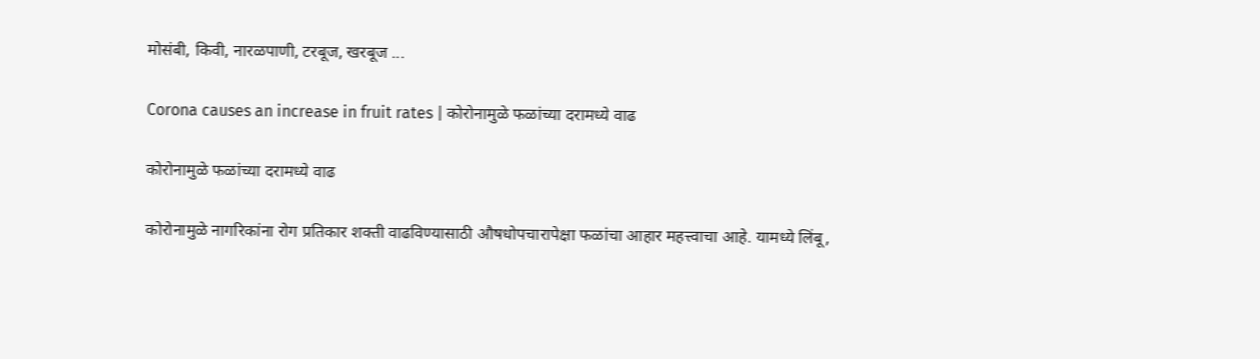मोसंबी, किवी, नारळपाणी, टरबूज, खरबूज ...

Corona causes an increase in fruit rates | कोरोनामुळे फळांच्या दरामध्ये वाढ

कोरोनामुळे फळांच्या दरामध्ये वाढ

कोरोनामुळे नागरिकांना रोग प्रतिकार शक्ती वाढविण्यासाठी औषधोपचारापेक्षा फळांचा आहार महत्त्वाचा आहे. यामध्ये लिंबू,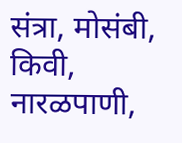संत्रा, मोसंबी, किवी, नारळपाणी,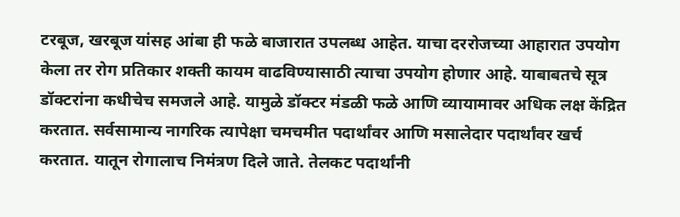टरबूज, खरबूज यांसह आंबा ही फळे बाजारात उपलब्ध आहेत. याचा दररोजच्या आहारात उपयोग केला तर रोग प्रतिकार शक्ती कायम वाढविण्यासाठी त्याचा उपयोग होणार आहे. याबाबतचे सूत्र डॉक्टरांना कधीचेच समजले आहे. यामुळे डॉक्टर मंडळी फळे आणि व्यायामावर अधिक लक्ष केंद्रित करतात. सर्वसामान्य नागरिक त्यापेक्षा चमचमीत पदार्थांवर आणि मसालेदार पदार्थांवर खर्च करतात. यातून रोगालाच निमंत्रण दिले जाते. तेलकट पदार्थांनी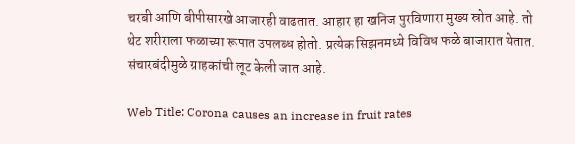चरबी आणि बीपीसारखे आजारही वाढतात. आहार हा खनिज पुरविणारा मुख्य स्रोत आहे. तो थेट शरीराला फळाच्या रूपात उपलब्ध होतो. प्रत्येक सिझनमध्ये विविध फळे बाजारात येतात. संचारबंदीमुळे ग्राहकांची लूट केली जात आहे.

Web Title: Corona causes an increase in fruit rates